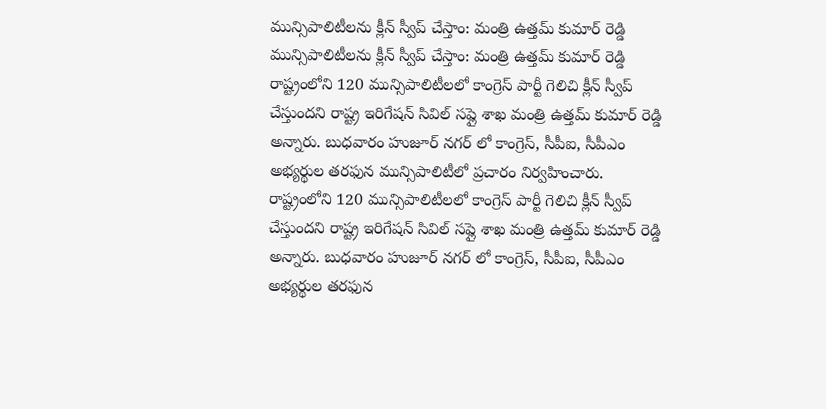మున్సిపాలిటీలను క్లీన్ స్వీప్ చేస్తాం: మంత్రి ఉత్తమ్ కుమార్ రెడ్డి
మున్సిపాలిటీలను క్లీన్ స్వీప్ చేస్తాం: మంత్రి ఉత్తమ్ కుమార్ రెడ్డి
రాష్ట్రంలోని 120 మున్సిపాలిటీలలో కాంగ్రెస్ పార్టీ గెలిచి క్లీన్ స్వీప్ చేస్తుందని రాష్ట్ర ఇరిగేషన్ సివిల్ సప్లై శాఖ మంత్రి ఉత్తమ్ కుమార్ రెడ్డి అన్నారు. బుధవారం హుజూర్ నగర్ లో కాంగ్రెస్, సీపీఐ, సీపీఎం అభ్యర్థుల తరఫున మున్సిపాలిటీలో ప్రచారం నిర్వహించారు.
రాష్ట్రంలోని 120 మున్సిపాలిటీలలో కాంగ్రెస్ పార్టీ గెలిచి క్లీన్ స్వీప్ చేస్తుందని రాష్ట్ర ఇరిగేషన్ సివిల్ సప్లై శాఖ మంత్రి ఉత్తమ్ కుమార్ రెడ్డి అన్నారు. బుధవారం హుజూర్ నగర్ లో కాంగ్రెస్, సీపీఐ, సీపీఎం అభ్యర్థుల తరఫున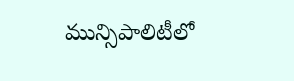మున్సిపాలిటీలో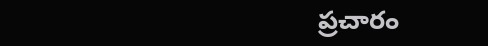ప్రచారం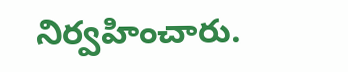నిర్వహించారు.